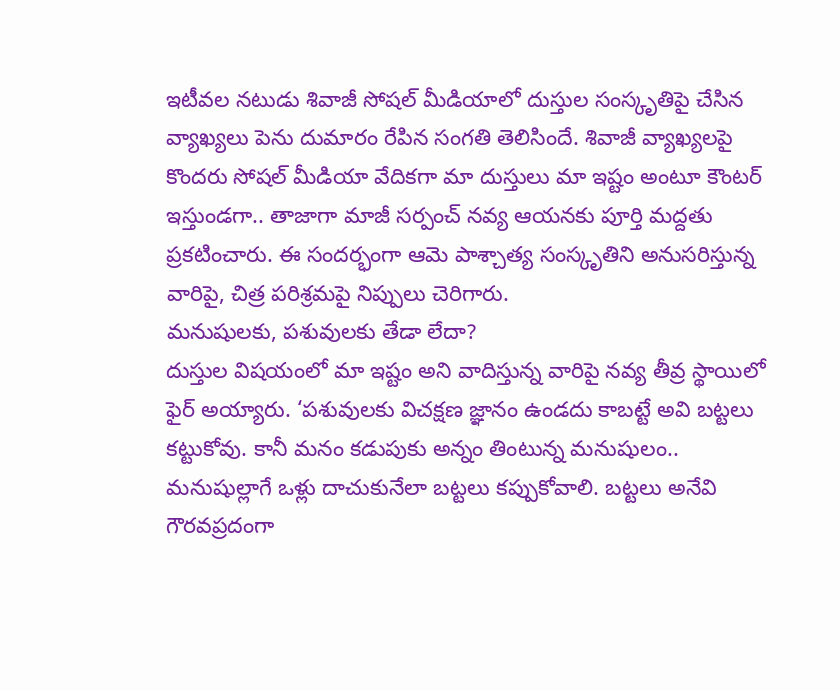ఇటీవల నటుడు శివాజీ సోషల్ మీడియాలో దుస్తుల సంస్కృతిపై చేసిన వ్యాఖ్యలు పెను దుమారం రేపిన సంగతి తెలిసిందే. శివాజీ వ్యాఖ్యలపై కొందరు సోషల్ మీడియా వేదికగా మా దుస్తులు మా ఇష్టం అంటూ కౌంటర్ ఇస్తుండగా.. తాజాగా మాజీ సర్పంచ్ నవ్య ఆయనకు పూర్తి మద్దతు ప్రకటించారు. ఈ సందర్భంగా ఆమె పాశ్చాత్య సంస్కృతిని అనుసరిస్తున్న వారిపై, చిత్ర పరిశ్రమపై నిప్పులు చెరిగారు.
మనుషులకు, పశువులకు తేడా లేదా?
దుస్తుల విషయంలో మా ఇష్టం అని వాదిస్తున్న వారిపై నవ్య తీవ్ర స్థాయిలో ఫైర్ అయ్యారు. ‘పశువులకు విచక్షణ జ్ఞానం ఉండదు కాబట్టే అవి బట్టలు కట్టుకోవు. కానీ మనం కడుపుకు అన్నం తింటున్న మనుషులం.. మనుషుల్లాగే ఒళ్లు దాచుకునేలా బట్టలు కప్పుకోవాలి. బట్టలు అనేవి గౌరవప్రదంగా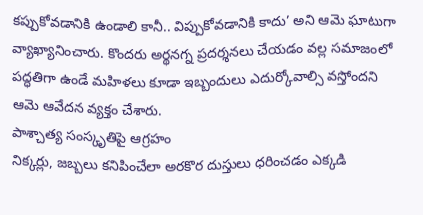కప్పుకోవడానికి ఉండాలి కానీ.. విప్పుకోవడానికి కాదు’ అని ఆమె ఘాటుగా వ్యాఖ్యానించారు. కొందరు అర్థనగ్న ప్రదర్శనలు చేయడం వల్ల సమాజంలో పద్ధతిగా ఉండే మహిళలు కూడా ఇబ్బందులు ఎదుర్కోవాల్సి వస్తోందని ఆమె ఆవేదన వ్యక్తం చేశారు.
పాశ్చాత్య సంస్కృతిపై ఆగ్రహం
నిక్కర్లు, జబ్బలు కనిపించేలా అరకొర దుస్తులు ధరించడం ఎక్కడి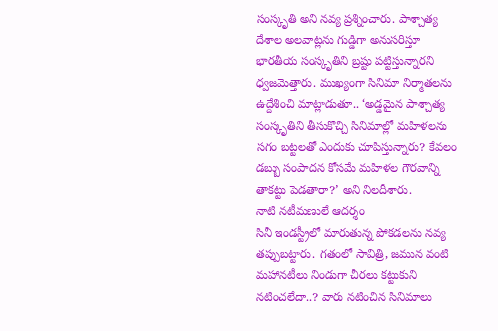సంస్కృతి అని నవ్య ప్రశ్నించారు. పాశ్చాత్య దేశాల అలవాట్లను గుడ్డిగా అనుసరిస్తూ భారతీయ సంస్కృతిని బ్రష్టు పట్టిస్తున్నారని ధ్వజమెత్తారు. ముఖ్యంగా సినిమా నిర్మాతలను ఉద్దేశించి మాట్లాడుతూ.. ‘అడ్డమైన పాశ్చాత్య సంస్కృతిని తీసుకొచ్చి సినిమాల్లో మహిళలను సగం బట్టలతో ఎందుకు చూపిస్తున్నారు? కేవలం డబ్బు సంపాదన కోసమే మహిళల గౌరవాన్ని తాకట్టు పెడతారా?’ అని నిలదీశారు.
నాటి నటీమణులే ఆదర్శం
సినీ ఇండస్ట్రీలో మారుతున్న పోకడలను నవ్య తప్పుబట్టారు. గతంలో సావిత్రి, జమున వంటి మహానటీలు నిండుగా చీరలు కట్టుకుని నటించలేదా..? వారు నటించిన సినిమాలు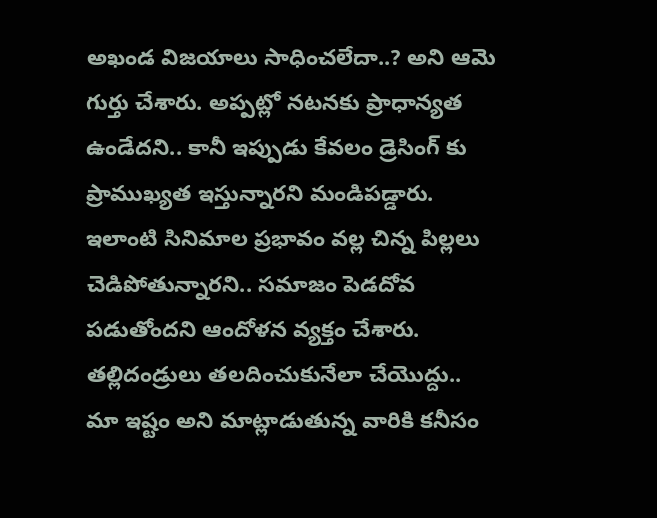అఖండ విజయాలు సాధించలేదా..? అని ఆమె గుర్తు చేశారు. అప్పట్లో నటనకు ప్రాధాన్యత ఉండేదని.. కానీ ఇప్పుడు కేవలం డ్రెసింగ్ కు ప్రాముఖ్యత ఇస్తున్నారని మండిపడ్డారు. ఇలాంటి సినిమాల ప్రభావం వల్ల చిన్న పిల్లలు చెడిపోతున్నారని.. సమాజం పెడదోవ పడుతోందని ఆందోళన వ్యక్తం చేశారు.
తల్లిదండ్రులు తలదించుకునేలా చేయొద్దు..
మా ఇష్టం అని మాట్లాడుతున్న వారికి కనీసం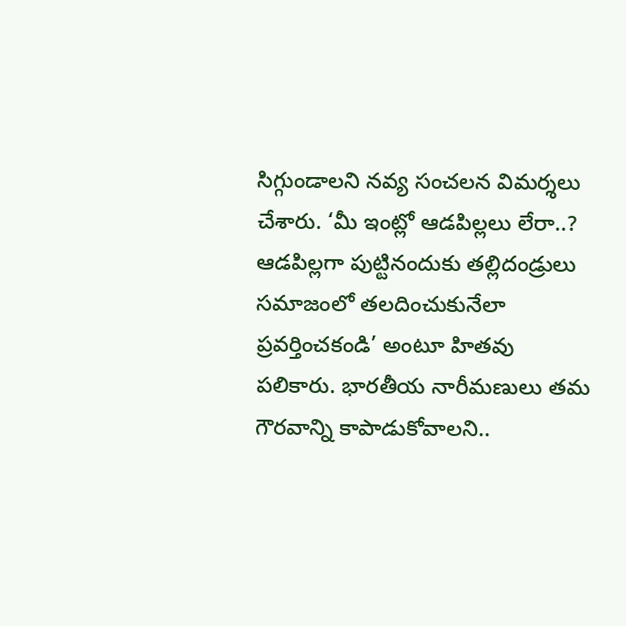సిగ్గుండాలని నవ్య సంచలన విమర్శలు చేశారు. ‘మీ ఇంట్లో ఆడపిల్లలు లేరా..? ఆడపిల్లగా పుట్టినందుకు తల్లిదండ్రులు సమాజంలో తలదించుకునేలా ప్రవర్తించకండి’ అంటూ హితవు పలికారు. భారతీయ నారీమణులు తమ గౌరవాన్ని కాపాడుకోవాలని..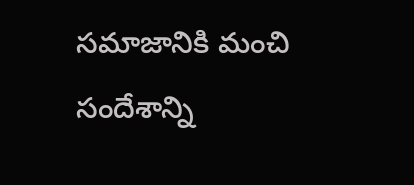సమాజానికి మంచి సందేశాన్ని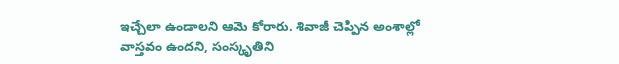ఇచ్చేలా ఉండాలని ఆమె కోరారు. శివాజీ చెప్పిన అంశాల్లో వాస్తవం ఉందని, సంస్కృతిని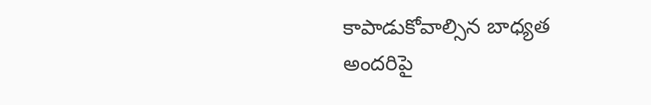కాపాడుకోవాల్సిన బాధ్యత అందరిపై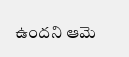ఉందని ఆమె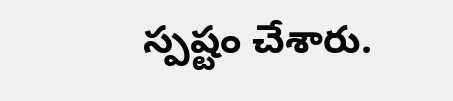స్పష్టం చేశారు.